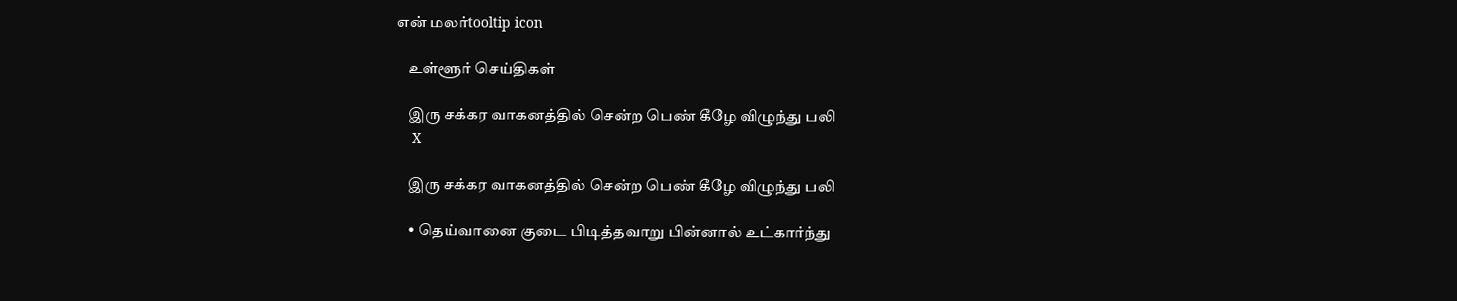என் மலர்tooltip icon

    உள்ளூர் செய்திகள்

    இரு சக்கர வாகனத்தில் சென்ற பெண் கீழே விழுந்து பலி
    X

    இரு சக்கர வாகனத்தில் சென்ற பெண் கீழே விழுந்து பலி

    • தெய்வானை குடை பிடித்தவாறு பின்னால் உட்கார்ந்து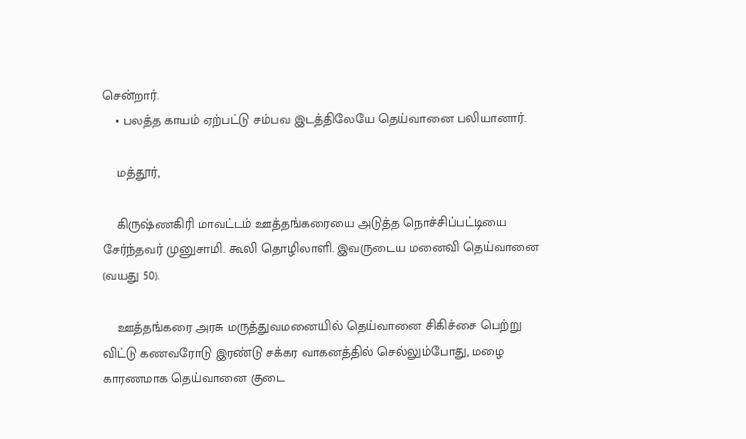சென்றார்.
    • பலத்த காயம் ஏற்பட்டு சம்பவ இடத்திலேயே தெய்வானை பலியானார்.

    மத்தூர்,

    கிருஷ்ணகிரி மாவட்டம் ஊத்தங்கரையை அடுத்த நொச்சிப்பட்டியை சேர்ந்தவர் முனுசாமி. கூலி தொழிலாளி. இவருடைய மனைவி தெய்வானை (வயது 50).

    ஊத்தங்கரை அரசு மருத்துவமனையில் தெய்வானை சிகிச்சை பெற்று விட்டு கணவரோடு இரண்டு சக்கர வாகனத்தில் செல்லும்போது, மழை காரணமாக தெய்வானை குடை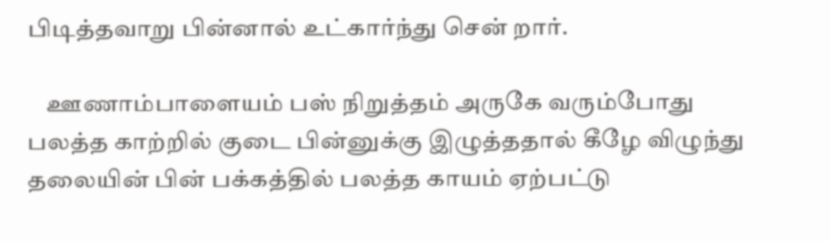பிடித்தவாறு பின்னால் உட்கார்ந்து சென் றார்.

    ஊணாம்பாளையம் பஸ் நிறுத்தம் அருகே வரும்போது பலத்த காற்றில் குடை பின்னுக்கு இழுத்ததால் கீழே விழுந்து தலையின் பின் பக்கத்தில் பலத்த காயம் ஏற்பட்டு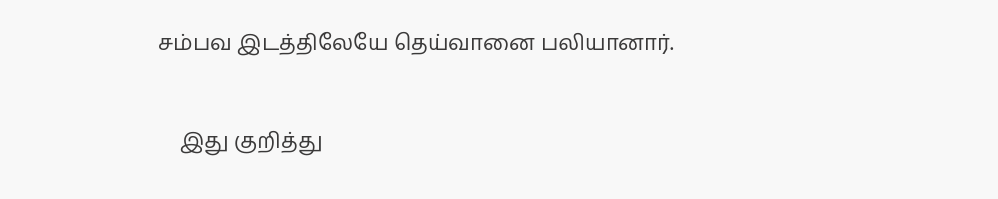சம்பவ இடத்திலேயே தெய்வானை பலியானார்.

    இது குறித்து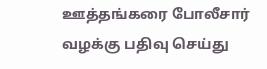ஊத்தங்கரை போலீசார் வழக்கு பதிவு செய்து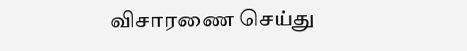விசாரணை செய்து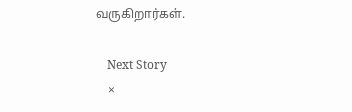வருகிறார்கள்.

    Next Story
    ×